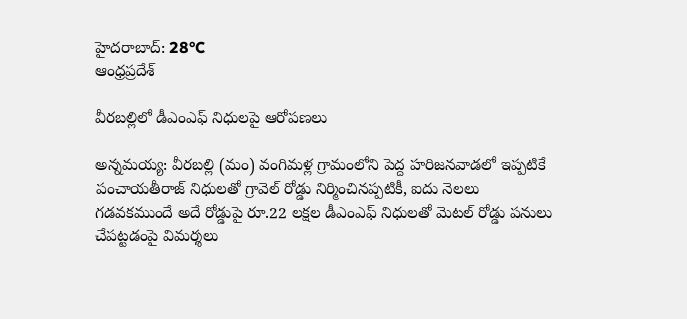హైదరాబాద్: 28°C
ఆంధ్రప్రదేశ్

వీరబల్లిలో డీఎంఎఫ్ నిధులపై ఆరోపణలు

అన్నమయ్య: వీరబల్లి (మం) వంగిమళ్ల గ్రామంలోని పెద్ద హరిజనవాడలో ఇప్పటికే పంచాయతీరాజ్ నిధులతో గ్రావెల్ రోడ్డు నిర్మించినప్పటికీ, ఐదు నెలలు గడవకముందే అదే రోడ్డుపై రూ.22 లక్షల డీఎంఎఫ్ నిధులతో మెటల్ రోడ్డు పనులు చేపట్టడంపై విమర్శలు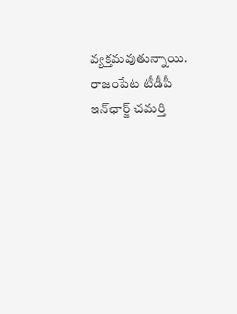వ్యక్తమవుతున్నాయి. రాజంపేట టీడీపీ ఇన్‌ఛార్జ్ చమర్తి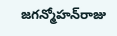జగన్మోహన్‌రాజు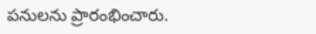పనులను ప్రారంభించారు.